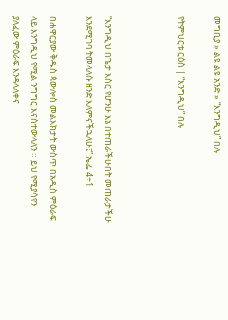መግቢያ » ልዩ ልዩ አንድ » “እንግዲህ” በሉ

የትምህርቱ ርዕስ | “እንግዲህ” በሉ



“እንግዲህ በጌታ እስር የሆንሁ እኔ በተጠራችሁበት መጠራታችሁ እንደሚገባ ትመላለሱ ዘንድ እለምናችኋለሁ፤” ኤፌ 4÷1

በሐዋርያው ቅዱስ ጳውሎስ መልእክታት ውስጥ በአዲስ ምዕራፍ ላይ እንግዲህ የሚል ንግግር እናስተውላለን ። ይህ የሚያሳየን ያለፈው ምዕራፍ እንዳላለቀና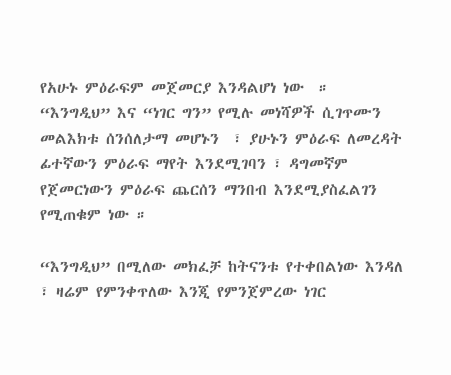የአሁኑ ምዕራፍም መጀመርያ እንዳልሆነ ነው  ። “እንግዲህ” እና “ነገር ግን” የሚሉ መነሻዎች ሲገጥሙን መልእክቱ ሰንሰለታማ መሆኑን  ፣ ያሁኑን ምዕራፍ ለመረዳት ፊተኛውን ምዕራፍ ማየት እንደሚገባን ፣ ዳግመኛም የጀመርነውን ምዕራፍ ጨርሰን ማንበብ እንደሚያስፈልገን የሚጠቁም ነው ።

“እንግዲህ” በሚለው መክፈቻ ከትናንቱ የተቀበልነው እንዳለ ፣ ዛሬም የምንቀጥለው እንጂ የምንጀምረው ነገር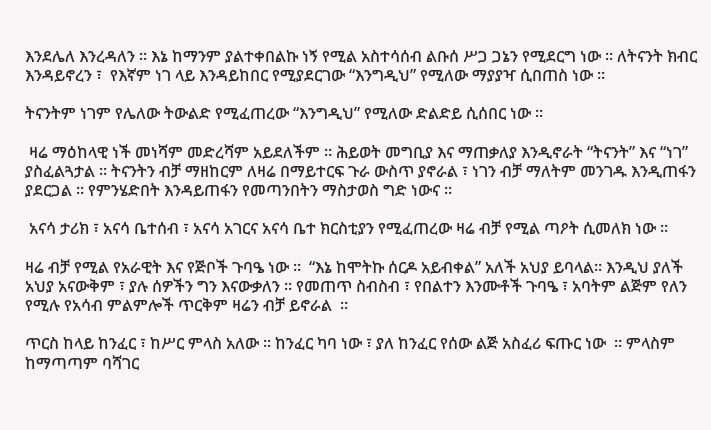እንደሌለ እንረዳለን ። እኔ ከማንም ያልተቀበልኩ ነኝ የሚል አስተሳሰብ ልቡሰ ሥጋ ጋኔን የሚደርግ ነው ። ለትናንት ክብር እንዳይኖረን ፣  የእኛም ነገ ላይ እንዳይከበር የሚያደርገው “እንግዲህ” የሚለው ማያያዣ ሲበጠስ ነው ።

ትናንትም ነገም የሌለው ትውልድ የሚፈጠረው “እንግዲህ” የሚለው ድልድይ ሲሰበር ነው ።

 ዛሬ ማዕከላዊ ነች መነሻም መድረሻም አይደለችም ። ሕይወት መግቢያ እና ማጠቃለያ እንዲኖራት “ትናንት” እና “ነገ” ያስፈልጓታል ። ትናንትን ብቻ ማዘከርም ለዛሬ በማይተርፍ ጉራ ውስጥ ያኖራል ፣ ነገን ብቻ ማለትም መንገዱ እንዲጠፋን ያደርጋል ። የምንሄድበት እንዳይጠፋን የመጣንበትን ማስታወስ ግድ ነውና ።

 አናሳ ታሪክ ፣ አናሳ ቤተሰብ ፣ አናሳ አገርና አናሳ ቤተ ክርስቲያን የሚፈጠረው ዛሬ ብቻ የሚል ጣዖት ሲመለክ ነው ።

ዛሬ ብቻ የሚል የአራዊት እና የጅቦች ጉባዔ ነው ።  “እኔ ከሞትኩ ሰርዶ አይብቀል” አለች አህያ ይባላል። እንዲህ ያለች  አህያ አናውቅም ፣ ያሉ ሰዎችን ግን እናውቃለን ። የመጠጥ ስብስብ ፣ የበልተን እንሙቶች ጉባዔ ፣ አባትም ልጅም የለን የሚሉ የአሳብ ምልምሎች ጥርቅም ዛሬን ብቻ ይኖራል  ።

ጥርስ ከላይ ከንፈር ፣ ከሥር ምላስ አለው ። ከንፈር ካባ ነው ፣ ያለ ከንፈር የሰው ልጅ አስፈሪ ፍጡር ነው  ። ምላስም ከማጣጣም ባሻገር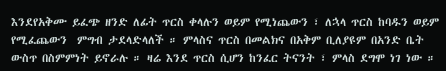እንደየአቅሙ ይፈጭ ዘንድ ለፊት ጥርስ ቀላሉን ወይም የሚነጨውን ፣ ለኋላ ጥርስ ከባዱን ወይም የሚፈጨውን  ምግብ ታደላድላለች ። ምላስና ጥርስ በመልክና በአቅም ቢለያዩም በአንድ ቤት ውስጥ በስምምነት ይኖራሉ ። ዛሬ እንደ ጥርስ ሲሆን ከንፈር ትናንት ፣ ምላስ ደግሞ ነገ ነው ።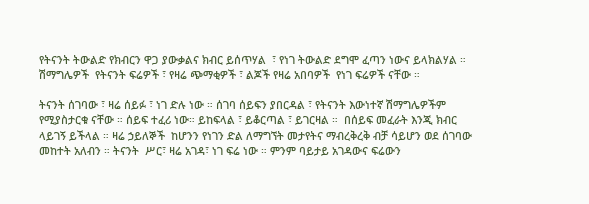የትናንት ትውልድ የክብርን ዋጋ ያውቃልና ክብር ይሰጥሃል  ፣ የነገ ትውልድ ደግሞ ፈጣን ነውና ይላክልሃል ። ሽማግሌዎች  የትናንት ፍሬዎች ፣ የዛሬ ጭማቂዎች ፣ ልጆች የዛሬ አበባዎች  የነገ ፍሬዎች ናቸው ።

ትናንት ሰገባው ፣ ዛሬ ሰይፉ ፣ ነገ ድሉ ነው ። ሰገባ ሰይፍን ያበርዳል ፣ የትናንት እውነተኛ ሽማግሌዎችም የሚያስታርቁ ናቸው ። ሰይፍ ተፈሪ ነው። ይከፍላል ፣ ይቆርጣል ፣ ይገርዛል ።  በሰይፍ መፈራት እንጂ ክብር ላይገኝ ይችላል ። ዛሬ ኃይለኞች  ከሆንን የነገን ድል ለማግኘት መታየትና ማብረቅረቅ ብቻ ሳይሆን ወደ ሰገባው መከተት አለብን ። ትናንት  ሥር፣ ዛሬ አገዳ፣ ነገ ፍሬ ነው ። ምንም ባይታይ አገዳውና ፍሬውን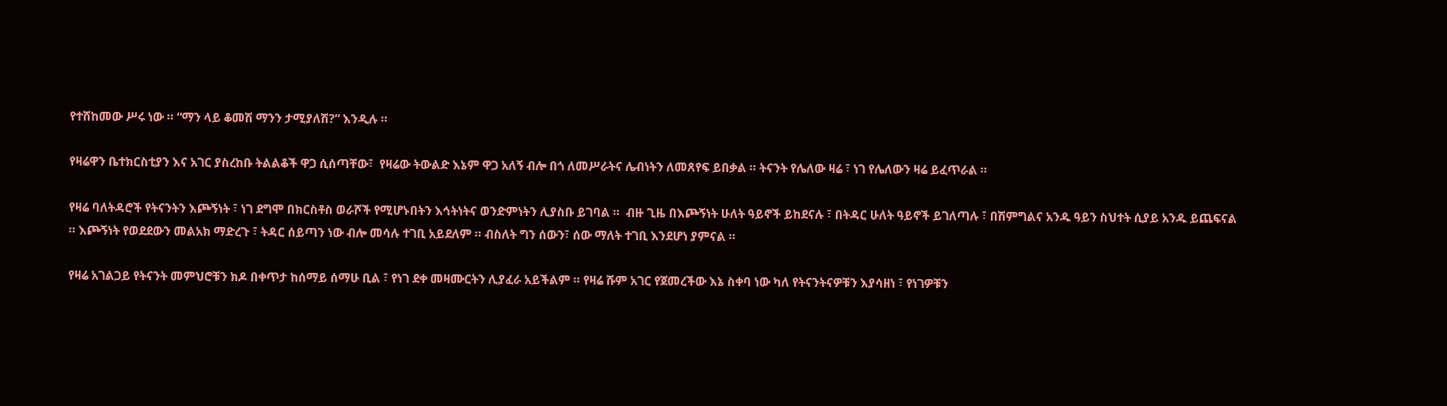የተሸከመው ሥሩ ነው ። “ማን ላይ ቆመሽ ማንን ታሚያለሽ?” እንዲሉ ።

የዛሬዋን ቤተክርስቲያን እና አገር ያስረከቡ ትልልቆች ዋጋ ሲሰጣቸው፣  የዛሬው ትውልድ እኔም ዋጋ አለኝ ብሎ በጎ ለመሥራትና ሌብነትን ለመጸየፍ ይበቃል ። ትናንት የሌለው ዛሬ ፣ ነገ የሌለውን ዛሬ ይፈጥራል ።

የዛሬ ባለትዳሮች የትናንትን እጮኝነት ፣ ነገ ደግሞ በክርስቶስ ወራሾች የሚሆኑበትን እኅትነትና ወንድምነትን ሊያስቡ ይገባል ።  ብዙ ጊዜ በእጮኝነት ሁለት ዓይኖች ይከደናሉ ፣ በትዳር ሁለት ዓይኖች ይገለጣሉ ፣ በሽምግልና አንዱ ዓይን ስህተት ሲያይ አንዱ ይጨፍናል ። እጮኝነት የወደደውን መልአክ ማድረጉ ፣ ትዳር ሰይጣን ነው ብሎ መሳሉ ተገቢ አይደለም ። ብስለት ግን ሰውን፣ ሰው ማለት ተገቢ እንደሆነ ያምናል ።

የዛሬ አገልጋይ የትናንት መምህሮቹን ክዶ በቀጥታ ከሰማይ ሰማሁ ቢል ፣ የነገ ደቀ መዛሙርትን ሊያፈራ አይችልም ። የዛሬ ሹም አገር የጀመረችው እኔ ስቀባ ነው ካለ የትናንትናዎቹን እያሳዘነ ፣ የነገዎቹን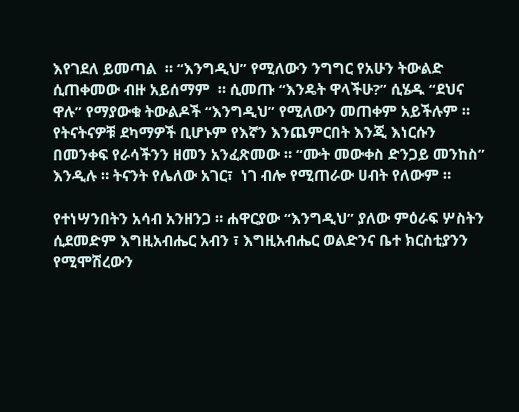እየገደለ ይመጣል  ። “እንግዲህ” የሚለውን ንግግር የአሁን ትውልድ ሲጠቀመው ብዙ አይሰማም  ። ሲመጡ “እንዴት ዋላችሁ?” ሲሄዱ “ደህና ዋሉ” የማያውቁ ትውልዶች “እንግዲህ” የሚለውን መጠቀም አይችሉም ። የትናትናዎቹ ደካማዎች ቢሆኑም የእኛን እንጨምርበት እንጂ እነርሱን በመንቀፍ የራሳችንን ዘመን አንፈጽመው ። “ሙት መውቀስ ድንጋይ መንከስ” እንዲሉ ። ትናንት የሌለው አገር፣  ነገ ብሎ የሚጠራው ሀብት የለውም ።

የተነሣንበትን አሳብ አንዘንጋ ። ሐዋርያው “እንግዲህ” ያለው ምዕራፍ ሦስትን ሲደመድም እግዚአብሔር አብን ፣ እግዚአብሔር ወልድንና ቤተ ክርስቲያንን የሚሞሽረውን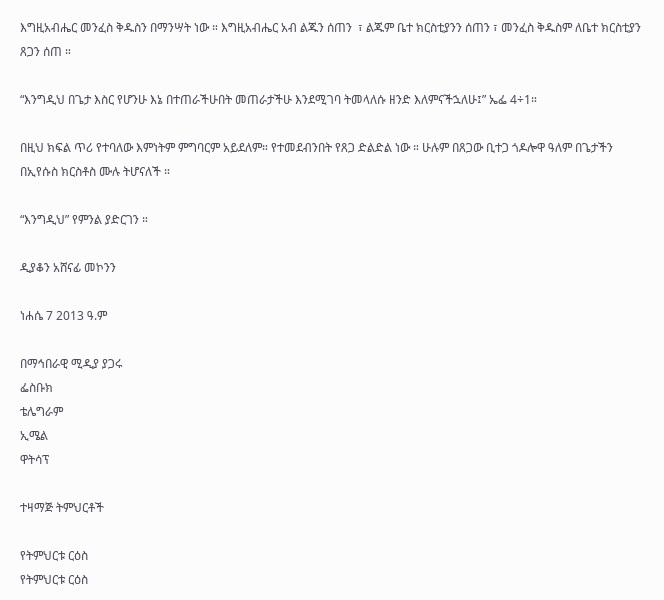እግዚአብሔር መንፈስ ቅዱስን በማንሣት ነው ። እግዚአብሔር አብ ልጁን ሰጠን  ፣ ልጁም ቤተ ክርስቲያንን ሰጠን ፣ መንፈስ ቅዱስም ለቤተ ክርስቲያን ጸጋን ሰጠ ።

“እንግዲህ በጌታ እስር የሆንሁ እኔ በተጠራችሁበት መጠራታችሁ እንደሚገባ ትመላለሱ ዘንድ እለምናችኋለሁ፤” ኤፌ 4÷1።

በዚህ ክፍል ጥሪ የተባለው እምነትም ምግባርም አይደለም። የተመደብንበት የጸጋ ድልድል ነው ። ሁሉም በጸጋው ቢተጋ ጎዶሎዋ ዓለም በጌታችን በኢየሱስ ክርስቶስ ሙሉ ትሆናለች ።

“እንግዲህ” የምንል ያድርገን ።

ዲያቆን አሸናፊ መኮንን

ነሐሴ 7 2013 ዓ.ም

በማኅበራዊ ሚዲያ ያጋሩ
ፌስቡክ
ቴሌግራም
ኢሜል
ዋትሳፕ

ተዛማጅ ትምህርቶች

የትምህርቱ ርዕስ
የትምህርቱ ርዕስ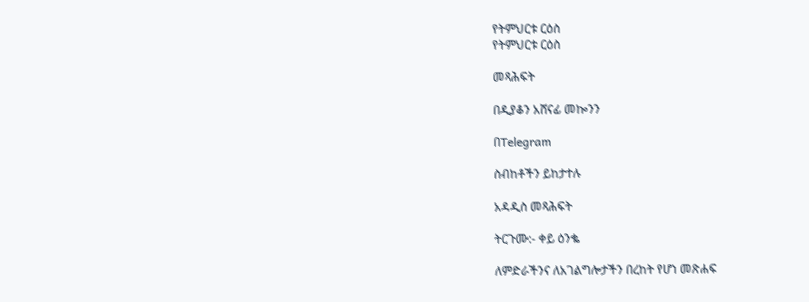የትምህርቱ ርዕስ
የትምህርቱ ርዕስ

መጻሕፍት

በዲያቆን አሸናፊ መኰንን

በTelegram

ስብከቶችን ይከታተሉ

አዳዲስ መጻሕፍት

ትርጉሙ:- ቀይ ዕንቈ

ለምድራችንና ለአገልግሎታችን በረከት የሆነ መጽሐፍ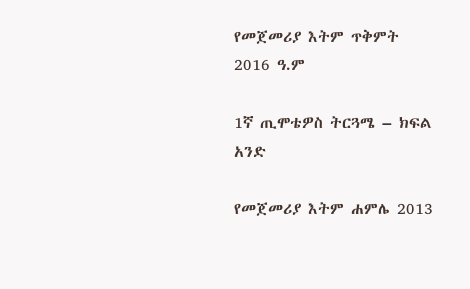የመጀመሪያ እትም ጥቅምት 2016 ዓ.ም

1ኛ ጢሞቴዎስ ትርጓሜ – ክፍል አንድ

የመጀመሪያ እትም ሐምሌ 2013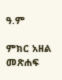ዓ.ም

ምክር አዘል መጽሐፍ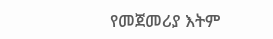የመጀመሪያ እትም